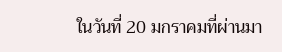ในวันที่ 20 มกราคมที่ผ่านมา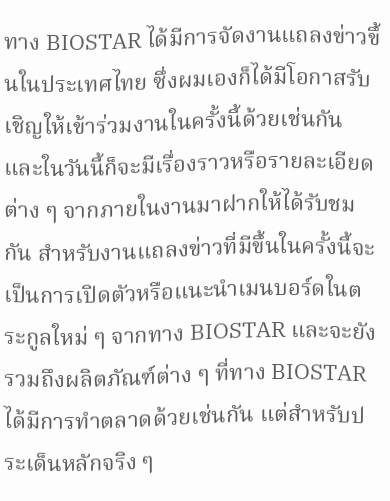ทาง BIOSTAR ได้มีการจัดงานแถลงข่าวขึ้นในประเทศไทย ซึ่งผมเองก็ได้มีโอกาสรับเชิญให้เข้าร่วมงานในครั้งนี้ด้วยเช่นกัน และในวันนี้ก็จะมีเรื่องราวหรือรายละเอียดต่าง ๆ จากภายในงานมาฝากให้ได้รับชมกัน สำหรับงานแถลงข่าวที่มีขึ้นในครั้งนี้จะเป็นการเปิดตัวหรือแนะนำเมนบอร์ดในตระกูลใหม่ ๆ จากทาง BIOSTAR และจะยังรวมถึงผลิตภัณฑ์ต่าง ๆ ที่ทาง BIOSTAR ได้มีการทำตลาดด้วยเช่นกัน แต่สำหรับประเด็นหลักจริง ๆ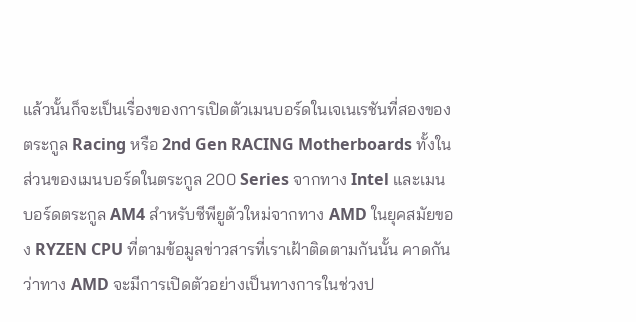แล้วนั้นก็จะเป็นเรื่องของการเปิดตัวเมนบอร์ดในเจเนเรชันที่สองของตระกูล Racing หรือ 2nd Gen RACING Motherboards ทั้งในส่วนของเมนบอร์ดในตระกูล 200 Series จากทาง Intel และเมนบอร์ดตระกูล AM4 สำหรับซีพียูตัวใหม่จากทาง AMD ในยุคสมัยของ RYZEN CPU ที่ตามข้อมูลข่าวสารที่เราเฝ้าติดตามกันนั้น คาดกันว่าทาง AMD จะมีการเปิดตัวอย่างเป็นทางการในช่วงป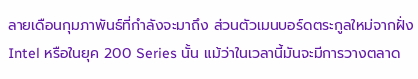ลายเดือนกุมภาพันธ์ที่กำลังจะมาถึง ส่วนตัวเมนบอร์ดตระกูลใหม่จากฝั่ง Intel หรือในยุค 200 Series นั้น แม้ว่าในเวลานี้มันจะมีการวางตลาด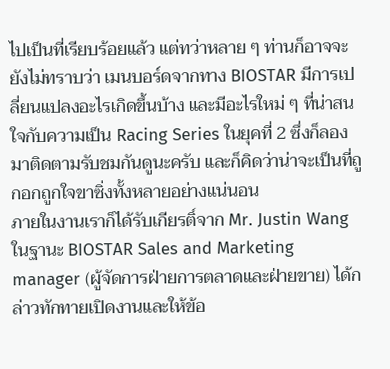ไปเป็นที่เรียบร้อยแล้ว แต่ทว่าหลาย ๆ ท่านก็อาจจะยังไม่ทราบว่า เมนบอร์ดจากทาง BIOSTAR มีการเปลี่ยนแปลงอะไรเกิดขึ้นบ้าง และมีอะไรใหม่ ๆ ที่น่าสนใจกับความเป็น Racing Series ในยุคที่ 2 ซึ่งก็ลองมาติดตามรับชมกันดูนะครับ และก็คิดว่าน่าจะเป็นที่ถูกอกถูกใจขาซิ่งทั้งหลายอย่างแน่นอน
ภายในงานเราก็ได้รับเกียรติ์จาก Mr. Justin Wang ในฐานะ BIOSTAR Sales and Marketing manager (ผู้จัดการฝ่ายการตลาดและฝ่ายขาย) ได้กล่าวทักทายเปิดงานและให้ข้อ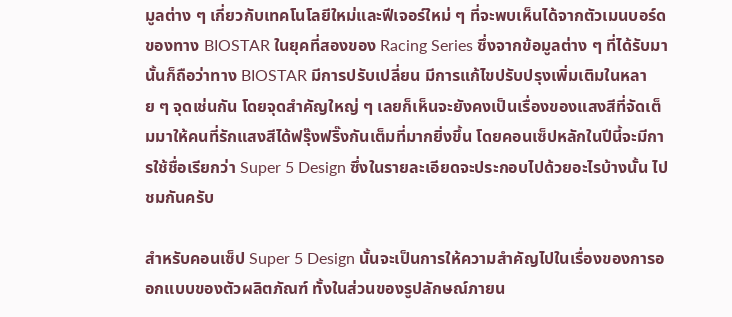มูลต่าง ๆ เกี่ยวกับเทคโนโลยีใหม่และฟีเจอร์ใหม่ ๆ ที่จะพบเห็นได้จากตัวเมนบอร์ดของทาง BIOSTAR ในยุคที่สองของ Racing Series ซึ่งจากข้อมูลต่าง ๆ ที่ได้รับมานั้นก็ถือว่าทาง BIOSTAR มีการปรับเปลี่ยน มีการแก้ไขปรับปรุงเพิ่มเติมในหลาย ๆ จุดเช่นกัน โดยจุดสำคัญใหญ่ ๆ เลยก็เห็นจะยังคงเป็นเรื่องของแสงสีที่จัดเต็มมาให้คนที่รักแสงสีได้ฟรุ๊งฟริ๊งกันเต็มที่มากยิ่งขึ้น โดยคอนเซ็ปหลักในปีนี้จะมีการใช้ชื่อเรียกว่า Super 5 Design ซึ่งในรายละเอียดจะประกอบไปด้วยอะไรบ้างนั้น ไปชมกันครับ

สำหรับคอนเซ็ป Super 5 Design นั้นจะเป็นการให้ความสำคัญไปในเรื่องของการออกแบบของตัวผลิตภัณฑ์ ทั้งในส่วนของรูปลักษณ์ภายน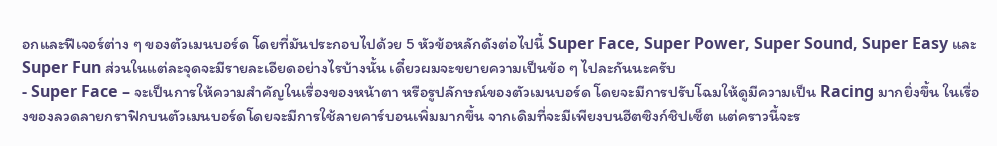อกและฟีเจอร์ต่าง ๆ ของตัวเมนบอร์ด โดยที่มันประกอบไปด้วย 5 หัวข้อหลักดังต่อไปนี้ Super Face, Super Power, Super Sound, Super Easy และ Super Fun ส่วนในแต่ละจุดจะมีรายละเอียดอย่างไรบ้างนั้น เดี๋ยวผมจะขยายความเป็นข้อ ๆ ไปละกันนะครับ
- Super Face – จะเป็นการให้ความสำคัญในเรื่องของหน้าตา หรือรูปลักษณ์ของตัวเมนบอร์ด โดยจะมีการปรับโฉมให้ดูมีความเป็น Racing มากยิ่งขึ้น ในเรื่องของลวดลายกราฟิกบนตัวเมนบอร์ดโดยจะมีการใช้ลายคาร์บอนเพิ่มมากขึ้น จากเดิมที่จะมีเพียงบนฮีตซิงก์ชิปเซ็ต แต่คราวนี้จะร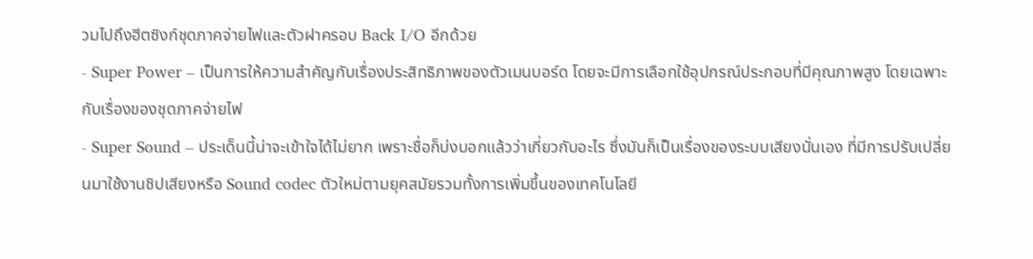วมไปถึงฮีตซิงก์ชุดภาคจ่ายไฟและตัวฝาครอบ Back I/O อีกด้วย
- Super Power – เป็นการให้ความสำคัญกับเรื่องประสิทธิภาพของตัวเมนบอร์ด โดยจะมีการเลือกใช้อุปกรณ์ประกอบที่มีคุณภาพสูง โดยเฉพาะกับเรื่องของชุดภาคจ่ายไฟ
- Super Sound – ประเด็นนี้น่าจะเข้าใจได้ไม่ยาก เพราะชื่อก็บ่งบอกแล้วว่าเกี่ยวกับอะไร ซึ่งมันก็เป็นเรื่องของระบบเสียงนั่นเอง ที่มีการปรับเปลี่ยนมาใช้งานชิปเสียงหรือ Sound codec ตัวใหม่ตามยุคสมัยรวมทั้งการเพิ่มขึ้นของเทคโนโลยี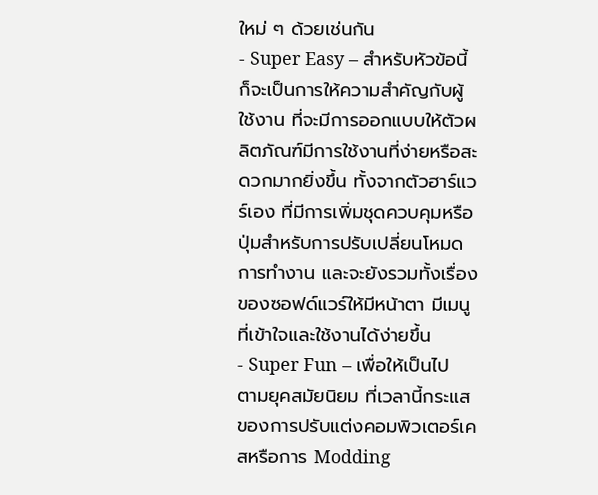ใหม่ ๆ ด้วยเช่นกัน
- Super Easy – สำหรับหัวข้อนี้ก็จะเป็นการให้ความสำคัญกับผู้ใช้งาน ที่จะมีการออกแบบให้ตัวผลิตภัณฑ์มีการใช้งานที่ง่ายหรือสะดวกมากยิ่งขึ้น ทั้งจากตัวฮาร์แวร์เอง ที่มีการเพิ่มชุดควบคุมหรือปุ่มสำหรับการปรับเปลี่ยนโหมดการทำงาน และจะยังรวมทั้งเรื่องของซอฟด์แวร์ให้มีหน้าตา มีเมนูที่เข้าใจและใช้งานได้ง่ายขึ้น
- Super Fun – เพื่อให้เป็นไปตามยุคสมัยนิยม ที่เวลานี้กระแสของการปรับแต่งคอมพิวเตอร์เคสหรือการ Modding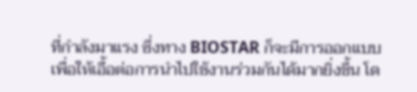ที่กำลังมาแรง ซึ่งทาง BIOSTAR ก็จะมีการออกแบบเพื่อให้เอื้อต่อการนำไปใช้งานร่วมกันได้มากยิ่งขึ้น โด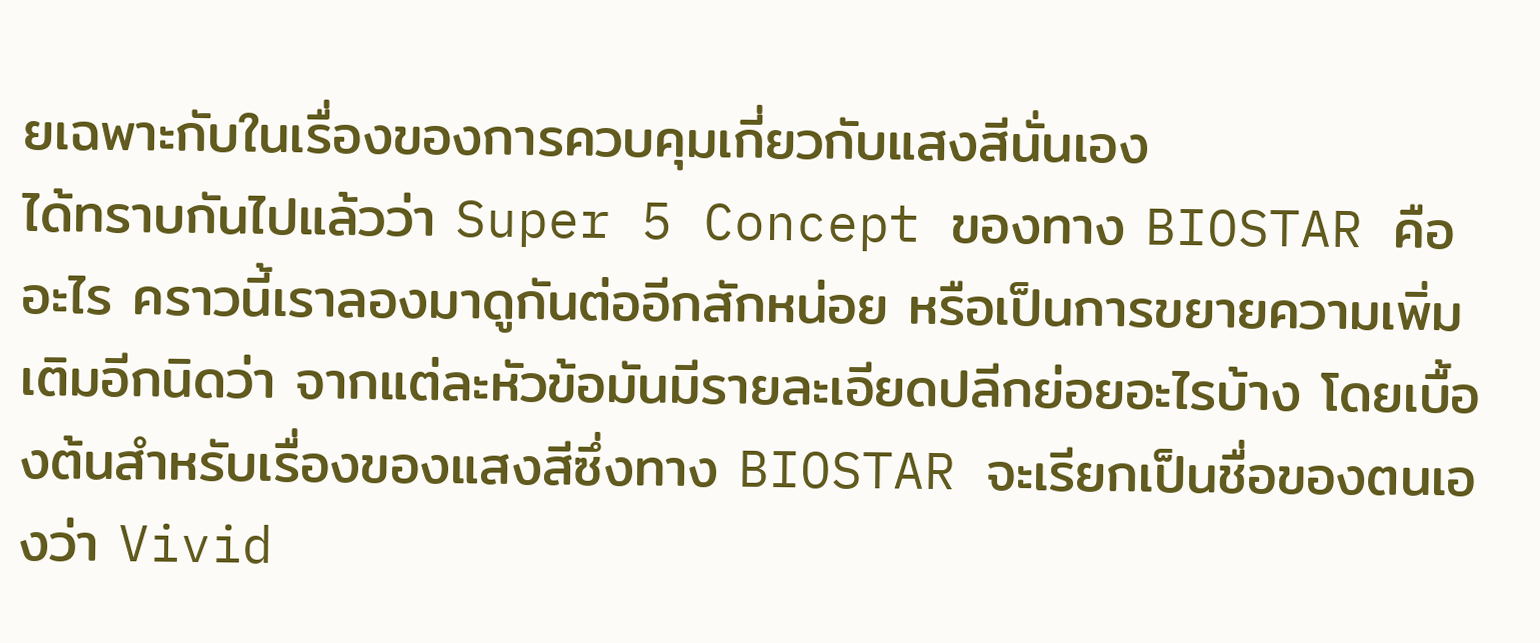ยเฉพาะกับในเรื่องของการควบคุมเกี่ยวกับแสงสีนั่นเอง
ได้ทราบกันไปแล้วว่า Super 5 Concept ของทาง BIOSTAR คืออะไร คราวนี้เราลองมาดูกันต่ออีกสักหน่อย หรือเป็นการขยายความเพิ่มเติมอีกนิดว่า จากแต่ละหัวข้อมันมีรายละเอียดปลีกย่อยอะไรบ้าง โดยเบื้องต้นสำหรับเรื่องของแสงสีซึ่งทาง BIOSTAR จะเรียกเป็นชื่อของตนเองว่า Vivid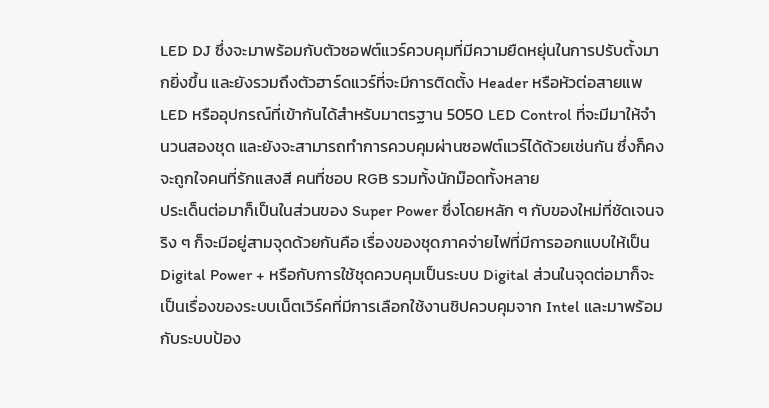LED DJ ซึ่งจะมาพร้อมกับตัวซอฟต์แวร์ควบคุมที่มีความยืดหยุ่นในการปรับตั้งมากยิ่งขึ้น และยังรวมถึงตัวฮาร์ดแวร์ที่จะมีการติดตั้ง Header หรือหัวต่อสายแพ LED หรืออุปกรณ์ที่เข้ากันได้สำหรับมาตรฐาน 5050 LED Control ที่จะมีมาให้จำนวนสองชุด และยังจะสามารถทำการควบคุมผ่านซอฟต์แวร์ได้ด้วยเช่นกัน ซึ่งก็คงจะถูกใจคนที่รักแสงสี คนที่ชอบ RGB รวมทั้งนักม๊อดทั้งหลาย
ประเด็นต่อมาก็เป็นในส่วนของ Super Power ซึ่งโดยหลัก ๆ กับของใหม่ที่ชัดเจนจริง ๆ ก็จะมีอยู่สามจุดด้วยกันคือ เรื่องของชุดภาคจ่ายไฟที่มีการออกแบบให้เป็น Digital Power + หรือกับการใช้ชุดควบคุมเป็นระบบ Digital ส่วนในจุดต่อมาก็จะเป็นเรื่องของระบบเน็ตเวิร์คที่มีการเลือกใช้งานชิปควบคุมจาก Intel และมาพร้อมกับระบบป้อง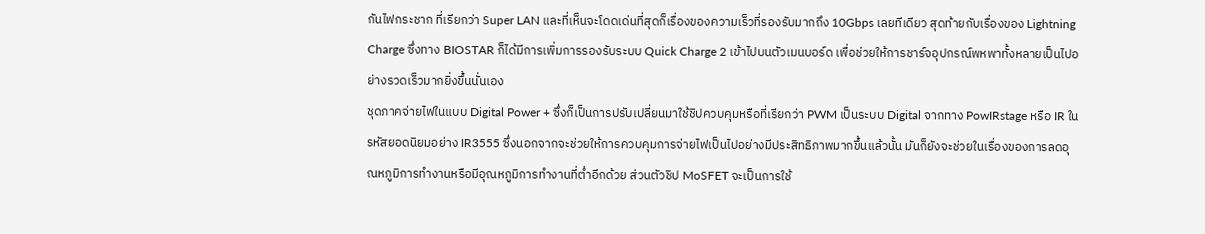กันไฟกระชาก ที่เรียกว่า Super LAN และที่เห็นจะโดดเด่นที่สุดก็เรื่องของความเร็วที่รองรับมากถึง 10Gbps เลยทีเดียว สุดท้ายกับเรื่องของ Lightning Charge ซึ่งทาง BIOSTAR ก็ได้มีการเพิ่มการรองรับระบบ Quick Charge 2 เข้าไปบนตัวเมนบอร์ด เพื่อช่วยให้การชาร์จอุปกรณ์พหพาทั้งหลายเป็นไปอย่างรวดเร็วมากยิ่งขึ้นนั่นเอง
ชุดภาคจ่ายไฟในแบบ Digital Power + ซึ่งก็เป็นการปรับเปลี่ยนมาใช้ชิปควบคุมหรือที่เรียกว่า PWM เป็นระบบ Digital จากทาง PowIRstage หรือ IR ในรหัสยอดนิยมอย่าง IR3555 ซึ่งนอกจากจะช่วยให้การควบคุมการจ่ายไฟเป็นไปอย่างมีประสิทธิภาพมากขึ้นแล้วนั้น มันก็ยังจะช่วยในเรื่องของการลดอุณหภูมิการทำงานหรือมีอุณหภูมิการทำงานที่ต่ำอีกด้วย ส่วนตัวชิป MoSFET จะเป็นการใช้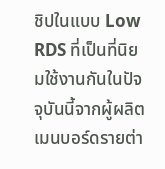ชิปในแบบ Low RDS ที่เป็นที่นิยมใช้งานกันในปัจจุบันนี้จากผู้ผลิตเมนบอร์ดรายต่า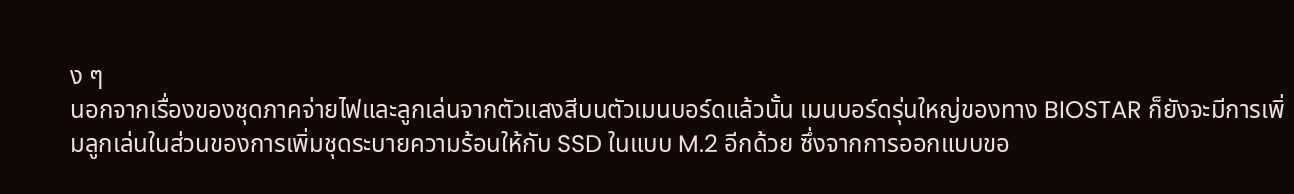ง ๆ
นอกจากเรื่องของชุดภาคจ่ายไฟและลูกเล่นจากตัวแสงสีบนตัวเมนบอร์ดแล้วนั้น เมนบอร์ดรุ่นใหญ่ของทาง BIOSTAR ก็ยังจะมีการเพิ่มลูกเล่นในส่วนของการเพิ่มชุดระบายความร้อนให้กับ SSD ในแบบ M.2 อีกด้วย ซึ่งจากการออกแบบขอ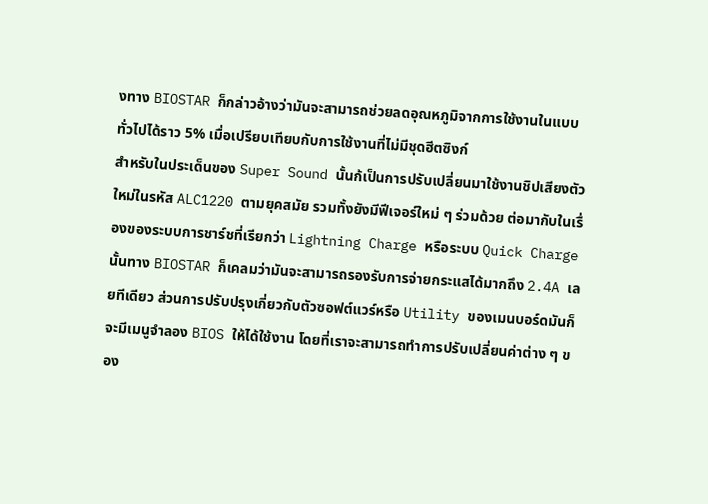งทาง BIOSTAR ก็กล่าวอ้างว่ามันจะสามารถช่วยลดอุณหภูมิจากการใช้งานในแบบทั่วไปได้ราว 5% เมื่อเปรียบเทียบกับการใช้งานที่ไม่มีชุดฮีตซิงก์
สำหรับในประเด็นของ Super Sound นั้นก้เป็นการปรับเปลี่ยนมาใช้งานชิปเสียงตัวใหม่ในรหัส ALC1220 ตามยุคสมัย รวมทั้งยังมีฟีเจอร์ใหม่ ๆ ร่วมด้วย ต่อมากับในเรื่องของระบบการชาร์ชที่เรียกว่า Lightning Charge หรือระบบ Quick Charge นั้นทาง BIOSTAR ก็เคลมว่ามันจะสามารถรองรับการจ่ายกระแสได้มากถึง 2.4A เลยทีเดียว ส่วนการปรับปรุงเกี่ยวกับตัวซอฟต์แวร์หรือ Utility ของเมนบอร์ดมันก็จะมีเมนูจำลอง BIOS ให้ได้ใช้งาน โดยที่เราจะสามารถทำการปรับเปลี่ยนค่าต่าง ๆ ของ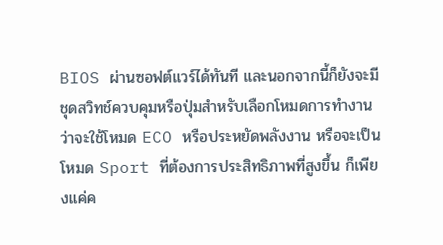BIOS ผ่านซอฟต์แวร์ได้ทันที และนอกจากนี้ก็ยังจะมีชุดสวิทช์ควบคุมหรือปุ่มสำหรับเลือกโหมดการทำงานว่าจะใช้โหมด ECO หรือประหยัดพลังงาน หรือจะเป็นโหมด Sport ที่ต้องการประสิทธิภาพที่สูงขึ้น ก็เพียงแค่ค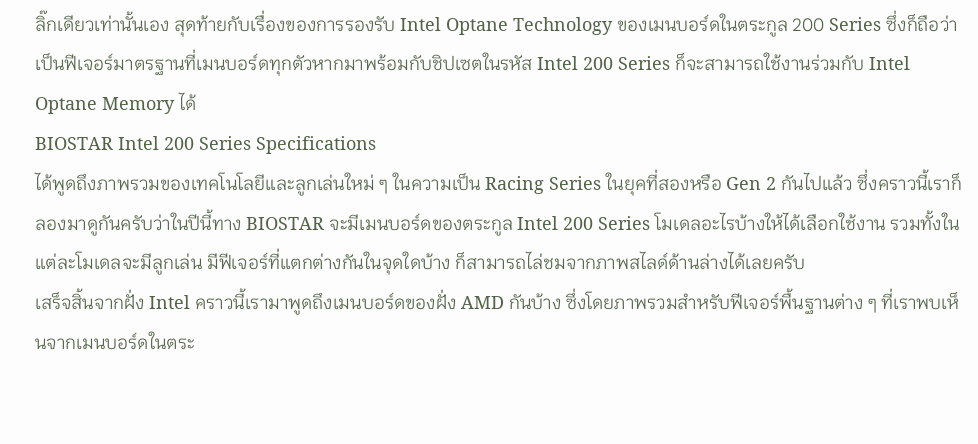ลิ๊กเดียวเท่านั้นเอง สุดท้ายกับเรื่องของการรองรับ Intel Optane Technology ของเมนบอร์ดในตระกูล 200 Series ซึ่งก็ถือว่าเป็นฟีเจอร์มาตรฐานที่เมนบอร์ดทุกตัวหากมาพร้อมกับชิปเซตในรหัส Intel 200 Series ก็จะสามารถใช้งานร่วมกับ Intel Optane Memory ได้
BIOSTAR Intel 200 Series Specifications
ได้พูดถึงภาพรวมของเทคโนโลยีและลูกเล่นใหม่ ๆ ในความเป็น Racing Series ในยุคที่สองหรือ Gen 2 กันไปแล้ว ซึ่งคราวนี้เราก็ลองมาดูกันครับว่าในปีนี้ทาง BIOSTAR จะมีเมนบอร์ดของตระกูล Intel 200 Series โมเดลอะไรบ้างให้ได้เลือกใช้งาน รวมทั้งในแต่ละโมเดลจะมีลูกเล่น มีฟีเจอร์ที่แตกต่างกันในจุดใดบ้าง ก็สามารถไล่ชมจากภาพสไลด์ด้านล่างได้เลยครับ
เสร็จสิ้นจากฝั่ง Intel คราวนี้เรามาพูดถึงเมนบอร์ดของฝั่ง AMD กันบ้าง ซึ่งโดยภาพรวมสำหรับฟีเจอร์พื้นฐานต่าง ๆ ที่เราพบเห็นจากเมนบอร์ดในตระ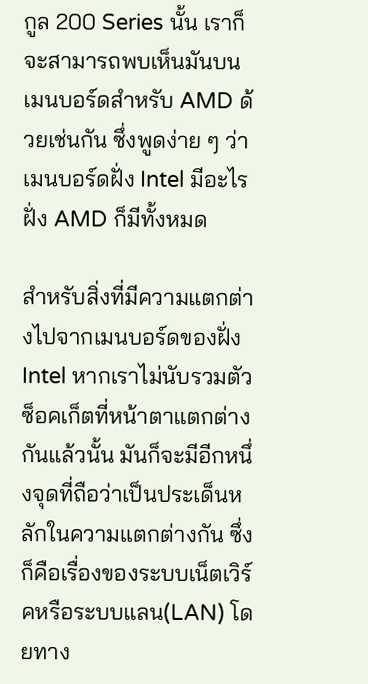กูล 200 Series นั้น เราก็จะสามารถพบเห็นมันบนเมนบอร์ดสำหรับ AMD ด้วยเช่นกัน ซึ่งพูดง่าย ๆ ว่าเมนบอร์ดฝั่ง Intel มีอะไร ฝั่ง AMD ก็มีทั้งหมด

สำหรับสิ่งที่มีความแตกต่างไปจากเมนบอร์ดของฝั่ง Intel หากเราไม่นับรวมตัวซ็อคเก็ตที่หน้าตาแตกต่างกันแล้วนั้น มันก็จะมีอีกหนึ่งจุดที่ถือว่าเป็นประเด็นหลักในความแตกต่างกัน ซึ่งก็คือเรื่องของระบบเน็ตเวิร์คหรือระบบแลน(LAN) โดยทาง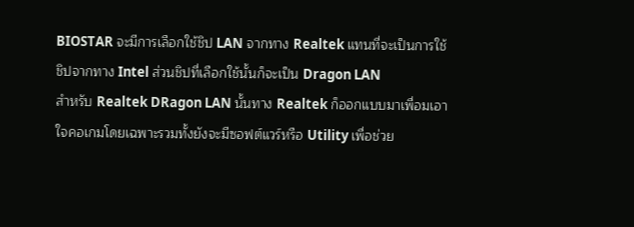BIOSTAR จะมีการเลือกใช้ชิป LAN จากทาง Realtek แทนที่จะเป็นการใช้ชิปจากทาง Intel ส่วนชิปที่เลือกใช้นั้นก็จะเป็น Dragon LAN
สำหรับ Realtek DRagon LAN นั้นทาง Realtek ก็ออกแบบมาเพื่อมเอาใจคอเกมโดยเฉพาะรวมทั้งยังจะมีซอฟต์แวร์หรือ Utility เพื่อช่วย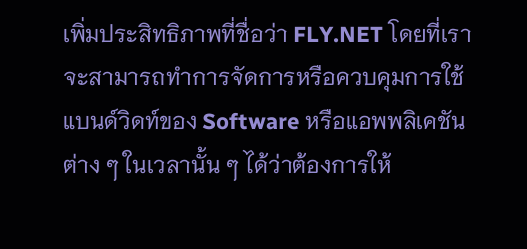เพิ่มประสิทธิภาพที่ชื่อว่า FLY.NET โดยที่เราจะสามารถทำการจัดการหรือควบคุมการใช้แบนด์วิดท์ของ Software หรือแอพพลิเคชันต่าง ๆ ในเวลานั้น ๆ ได้ว่าต้องการให้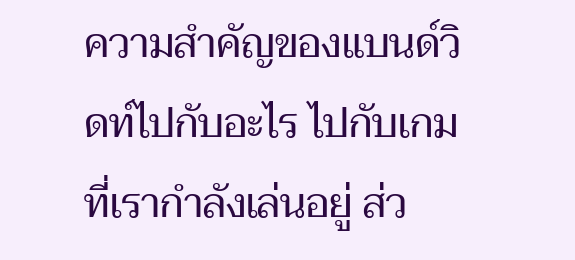ความสำคัญของแบนด์วิดท์ไปกับอะไร ไปกับเกมที่เรากำลังเล่นอยู่ ส่ว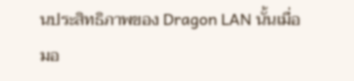นประสิทธิภาพของ Dragon LAN นั้นเมื่อมอ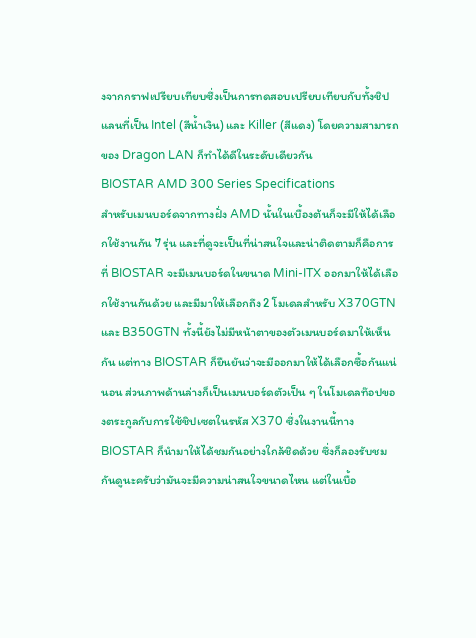งจากกราฟเปรียบเทียบซึ่งเป็นการทดสอบเปรียบเทียบกับทั้งชิปแลนที่เป็น Intel (สีน้ำเงิน) และ Killer (สีแดง) โดยความสามารถของ Dragon LAN ก็ทำได้ดีในระดับเดียวกัน
BIOSTAR AMD 300 Series Specifications
สำหรับเมนบอร์ดจากทางฝั่ง AMD นั้นในเบื้องต้นก็จะมีให้ได้เลือกใช้งานกัน 7 รุ่น และที่ดูจะเป็นที่น่าสนใจและน่าติดตามก็คือการที่ BIOSTAR จะมีเมนบอร์ดในขนาด Mini-ITX ออกมาให้ได้เลือกใช้งานกันด้วย และมีมาให้เลือกถึง 2 โมเดลสำหรับ X370GTN และ B350GTN ทั้งนี้ยังไม่มีหน้าตาของตัวเมนบอร์ดมาให้เห็นกัน แต่ทาง BIOSTAR ก็ยืนยันว่าจะมีออกมาให้ได้เลือกซื้อกันแน่นอน ส่วนภาพด้านล่างก็เป็นเมนบอร์ดตัวเป็น ๆ ในโมเดลท๊อปของตระกูลกับการใช้ชิปเซตในรหัส X370 ซึ่งในงานนี้ทาง BIOSTAR ก็นำมาให้ได้ชมกันอย่างใกล้ชิดด้วย ซึ่งก็ลองรับชมกันดูนะครับว่ามันจะมีความน่าสนใจขนาดไหน แต่ในเบื้อ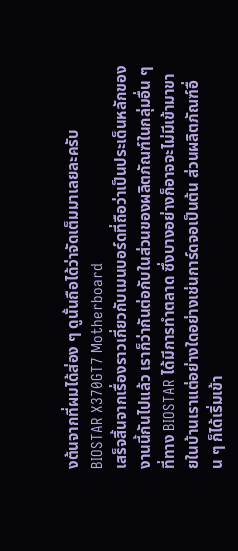งต้นจากที่ผมได้ส่อง ๆ ดูนั้นถือได้ว่าจัดเต็มมาเลยละครับ
BIOSTAR X370GT7 Motherboard
เสร็จสิ้นจากเรื่องราวเกี่ยวกับเมนบอร์ดที่ถือว่าเป็นประเด็นหลักของงานนี้กันไปแล้ว เราก็ว่ากันต่อกับในส่วนของผลิตภัณฑ์ในกลุ่มอื่น ๆ ที่ทาง BIOSTAR ได้มีการทำตลาด ซึ่งบางอย่างก็อาจจะไม่มีเข้ามาขายในบ้านเราแต่อย่างใดอย่างเช่นการ์ดจอเป็นต้น ส่วนผลิตภัณฑ์อื่น ๆ ก็ได้เริ่มเข้า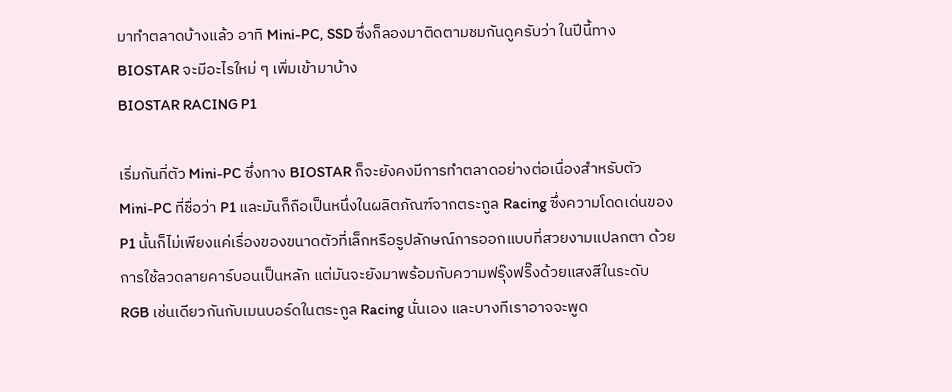มาทำตลาดบ้างแล้ว อาทิ Mini-PC, SSD ซึ่งก็ลองมาติดตามชมกันดูครับว่า ในปีนี้ทาง BIOSTAR จะมีอะไรใหม่ ๆ เพิ่มเข้ามาบ้าง
BIOSTAR RACING P1

เริ่มกันที่ตัว Mini-PC ซึ่งทาง BIOSTAR ก็จะยังคงมีการทำตลาดอย่างต่อเนื่องสำหรับตัว Mini-PC ที่ชื่อว่า P1 และมันก็ถือเป็นหนึ่งในผลิตภัณฑ์จากตระกูล Racing ซึ่งความโดดเด่นของ P1 นั้นก็ไม่เพียงแค่เรื่องของขนาดตัวที่เล็กหรือรูปลักษณ์การออกแบบที่สวยงามแปลกตา ด้วยการใช้ลวดลายคาร์บอนเป็นหลัก แต่มันจะยังมาพร้อมกับความฟรุ๊งฟริ๊งด้วยแสงสีในระดับ RGB เช่นเดียวกันกับเมนบอร์ดในตระกูล Racing นั่นเอง และบางทีเราอาจจะพูด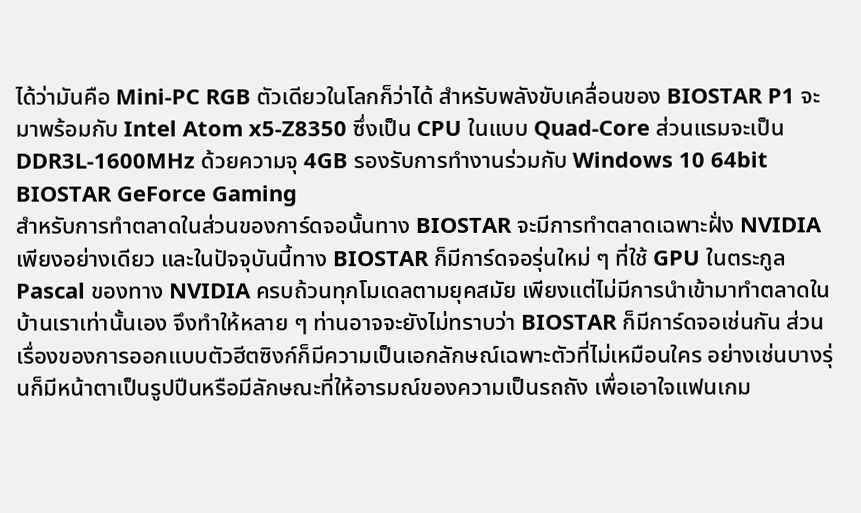ได้ว่ามันคือ Mini-PC RGB ตัวเดียวในโลกก็ว่าได้ สำหรับพลังขับเคลื่อนของ BIOSTAR P1 จะมาพร้อมกับ Intel Atom x5-Z8350 ซึ่งเป็น CPU ในแบบ Quad-Core ส่วนแรมจะเป็น DDR3L-1600MHz ด้วยความจุ 4GB รองรับการทำงานร่วมกับ Windows 10 64bit
BIOSTAR GeForce Gaming
สำหรับการทำตลาดในส่วนของการ์ดจอนั้นทาง BIOSTAR จะมีการทำตลาดเฉพาะฝั่ง NVIDIA เพียงอย่างเดียว และในปัจจุบันนี้ทาง BIOSTAR ก็มีการ์ดจอรุ่นใหม่ ๆ ที่ใช้ GPU ในตระกูล Pascal ของทาง NVIDIA ครบถ้วนทุกโมเดลตามยุคสมัย เพียงแต่ไม่มีการนำเข้ามาทำตลาดในบ้านเราเท่านั้นเอง จึงทำให้หลาย ๆ ท่านอาจจะยังไม่ทราบว่า BIOSTAR ก็มีการ์ดจอเช่นกัน ส่วนเรื่องของการออกแบบตัวฮีตซิงก์ก็มีความเป็นเอกลักษณ์เฉพาะตัวที่ไม่เหมือนใคร อย่างเช่นบางรุ่นก็มีหน้าตาเป็นรูปปืนหรือมีลักษณะที่ให้อารมณ์ของความเป็นรถถัง เพื่อเอาใจแฟนเกม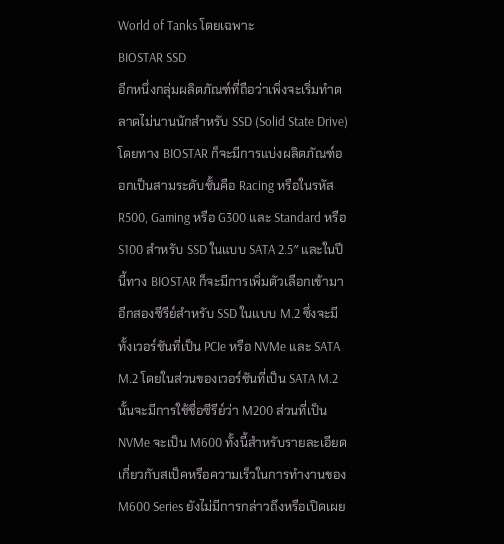World of Tanks โดยเฉพาะ
BIOSTAR SSD
อีกหนึ่งกลุ่มผลิตภัณฑ์ที่ถือว่าเพิ่งจะเริ่มทำตลาดไม่นานนักสำหรับ SSD (Solid State Drive) โดยทาง BIOSTAR ก็จะมีการแบ่งผลิตภัณฑ์ออกเป็นสามระดับชั้นคือ Racing หรือในรหัส R500, Gaming หรือ G300 และ Standard หรือ S100 สำหรับ SSD ในแบบ SATA 2.5″ และในปีนี้ทาง BIOSTAR ก็จะมีการเพิ่มตัวเลือกเข้ามาอีกสองซีรีย์สำหรับ SSD ในแบบ M.2 ซึ่งจะมีทั้งเวอร์ชันที่เป็น PCIe หรือ NVMe และ SATA M.2 โดยในส่วนของเวอร์ชันที่เป็น SATA M.2 นั้นจะมีการใช้ชื่อซีรีย์ว่า M200 ส่วนที่เป็น NVMe จะเป็น M600 ทั้งนี้สำหรับรายละเอียดเกี่ยวกับสเป็คหรือความเร็วในการทำงานของ M600 Series ยังไม่มีการกล่าวถึงหรือเปิดเผย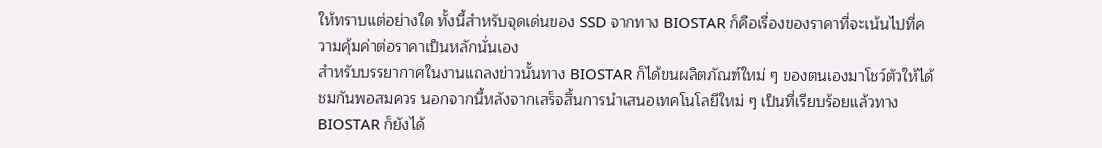ให้ทราบแต่อย่างใด ทั้งนี้สำหรับจุดเด่นของ SSD จากทาง BIOSTAR ก็คือเรื่องของราคาที่จะเน้นไปที่ความคุ้มค่าต่อราคาเป็นหลักนั่นเอง
สำหรับบรรยากาศในงานแถลงข่าวนั้นทาง BIOSTAR ก็ได้ขนผลิตภัณฑ์ใหม่ ๆ ของตนเองมาโชว์ตัวให้ได้ชมกันพอสมควร นอกจากนี้หลังจากเสร็จสิ้นการนำเสนอเทคโนโลยีใหม่ ๆ เป็นที่เรียบร้อยแล้วทาง BIOSTAR ก็ยังได้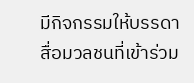มีกิจกรรมให้บรรดาสื่อมวลชนที่เข้าร่วม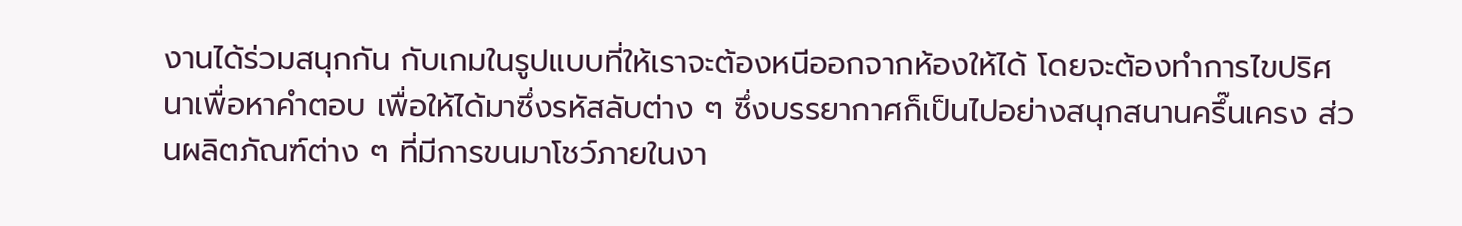งานได้ร่วมสนุกกัน กับเกมในรูปแบบที่ให้เราจะต้องหนีออกจากห้องให้ได้ โดยจะต้องทำการไขปริศนาเพื่อหาคำตอบ เพื่อให้ได้มาซึ่งรหัสลับต่าง ๆ ซึ่งบรรยากาศก็เป็นไปอย่างสนุกสนานครึ๊นเครง ส่วนผลิตภัณฑ์ต่าง ๆ ที่มีการขนมาโชว์ภายในงา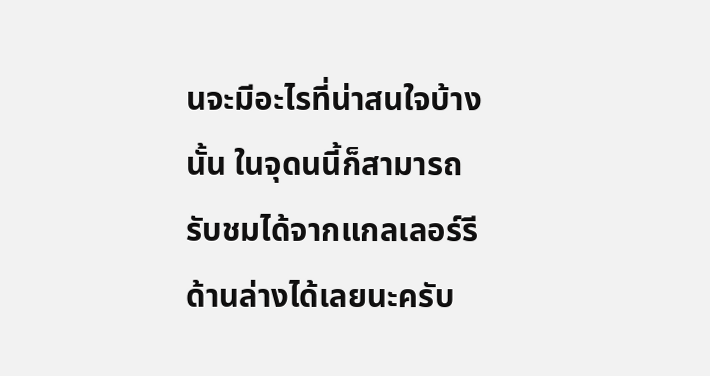นจะมีอะไรที่น่าสนใจบ้างนั้น ในจุดนนี้ก็สามารถรับชมได้จากแกลเลอร์รีด้านล่างได้เลยนะครับ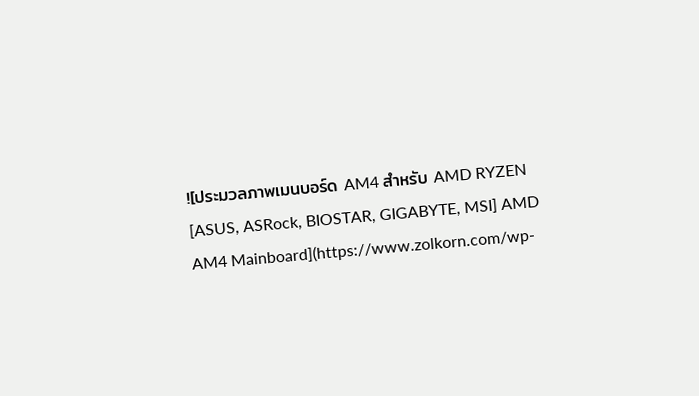![ประมวลภาพเมนบอร์ด AM4 สำหรับ AMD RYZEN [ASUS, ASRock, BIOSTAR, GIGABYTE, MSI] AMD AM4 Mainboard](https://www.zolkorn.com/wp-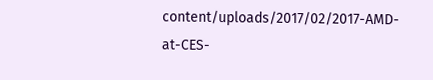content/uploads/2017/02/2017-AMD-at-CES-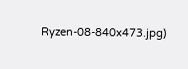Ryzen-08-840x473.jpg)